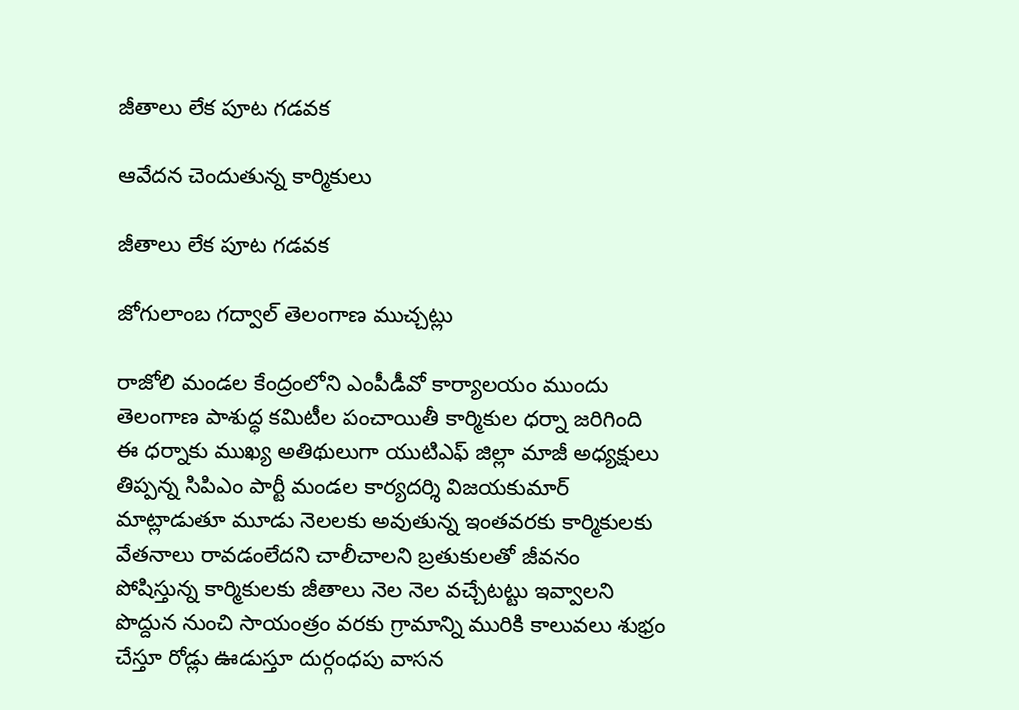జీతాలు లేక పూట గడవక

ఆవేదన చెందుతున్న కార్మికులు

జీతాలు లేక పూట గడవక

జోగులాంబ గద్వాల్ తెలంగాణ ముచ్చట్లు

రాజోలి మండల కేంద్రంలోని ఎంపీడీవో కార్యాలయం ముందు తెలంగాణ పాశుద్ధ కమిటీల పంచాయితీ కార్మికుల ధర్నా జరిగింది ఈ ధర్నాకు ముఖ్య అతిథులుగా యుటిఎఫ్ జిల్లా మాజీ అధ్యక్షులు తిప్పన్న సిపిఎం పార్టీ మండల కార్యదర్శి విజయకుమార్ మాట్లాడుతూ మూడు నెలలకు అవుతున్న ఇంతవరకు కార్మికులకు వేతనాలు రావడంలేదని చాలీచాలని బ్రతుకులతో జీవనం పోషిస్తున్న కార్మికులకు జీతాలు నెల నెల వచ్చేటట్టు ఇవ్వాలని పొద్దున నుంచి సాయంత్రం వరకు గ్రామాన్ని మురికి కాలువలు శుభ్రం చేస్తూ రోడ్లు ఊడుస్తూ దుర్గంధపు వాసన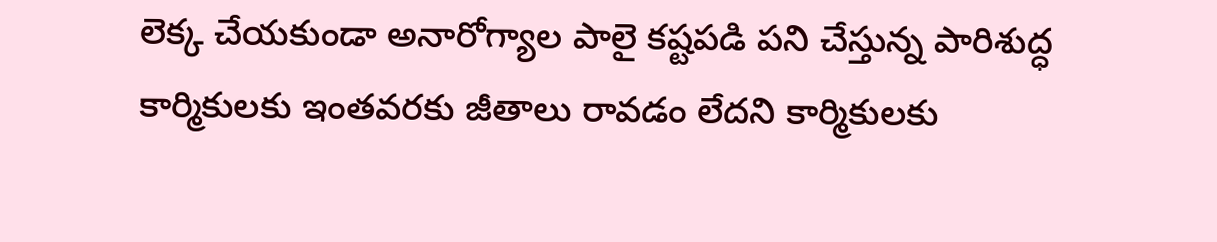లెక్క చేయకుండా అనారోగ్యాల పాలై కష్టపడి పని చేస్తున్న పారిశుద్ధ కార్మికులకు ఇంతవరకు జీతాలు రావడం లేదని కార్మికులకు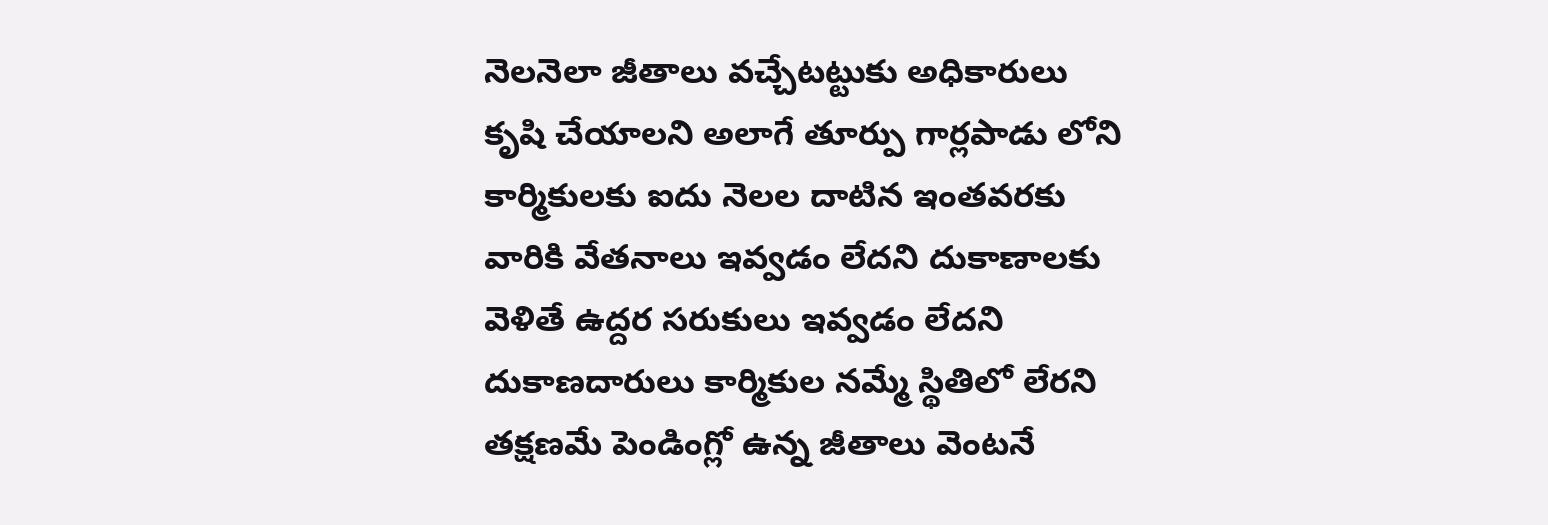నెలనెలా జీతాలు వచ్చేటట్టుకు అధికారులు కృషి చేయాలని అలాగే తూర్పు గార్లపాడు లోని కార్మికులకు ఐదు నెలల దాటిన ఇంతవరకు వారికి వేతనాలు ఇవ్వడం లేదని దుకాణాలకు వెళితే ఉద్దర సరుకులు ఇవ్వడం లేదని దుకాణదారులు కార్మికుల నమ్మే స్థితిలో లేరని తక్షణమే పెండింగ్లో ఉన్న జీతాలు వెంటనే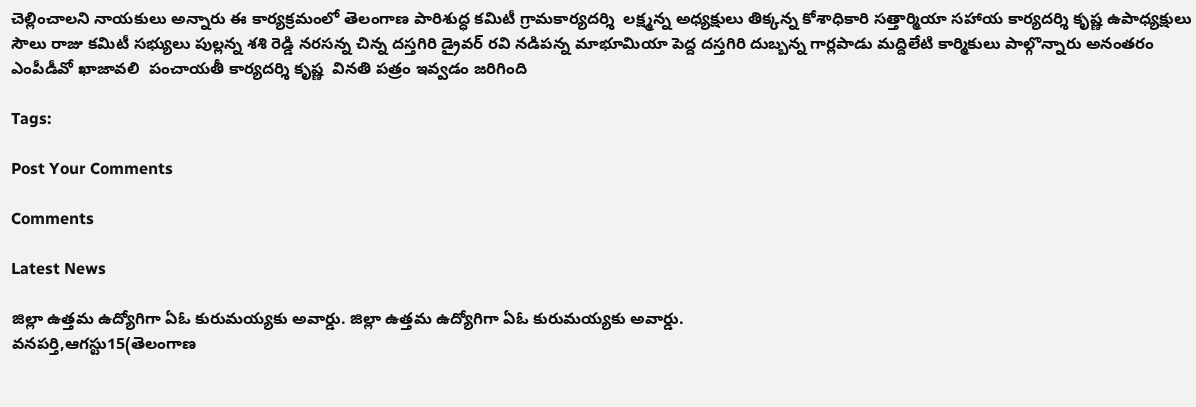చెల్లించాలని నాయకులు అన్నారు ఈ కార్యక్రమంలో తెలంగాణ పారిశుద్ధ కమిటీ గ్రామకార్యదర్శి  లక్ష్మన్న అధ్యక్షులు తిక్కన్న కోశాధికారి సత్తార్మియా సహాయ కార్యదర్శి కృష్ణ ఉపాధ్యక్షులు సౌలు రాజు కమిటీ సభ్యులు పుల్లన్న శశి రెడ్డి నరసన్న చిన్న దస్తగిరి డ్రైవర్ రవి నడిపన్న మాభూమియా పెద్ద దస్తగిరి దుబ్బన్న గార్లపాడు మద్దిలేటి కార్మికులు పాల్గొన్నారు అనంతరం ఎంపీడీవో ఖాజావలి  పంచాయతీ కార్యదర్శి కృష్ణ  వినతి పత్రం ఇవ్వడం జరిగింది

Tags:

Post Your Comments

Comments

Latest News

జిల్లా ఉత్తమ ఉద్యోగిగా ఏఓ కురుమయ్యకు అవార్డు. జిల్లా ఉత్తమ ఉద్యోగిగా ఏఓ కురుమయ్యకు అవార్డు.
వనపర్తి,ఆగస్టు15(తెలంగాణ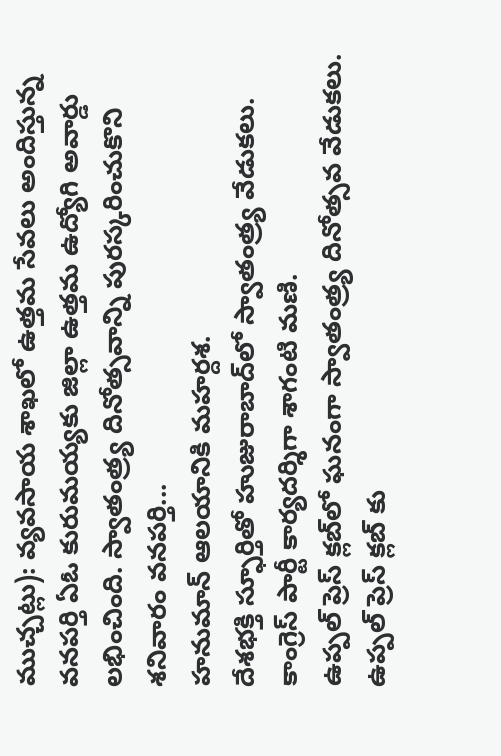ముచ్చట్లు): వ్యవసాయ శాఖలో ఉత్తమ సేవలు అందిస్తున్న వనపర్తి ఏఓ కురుమయ్యకు జిల్లా ఉత్తమ ఉద్యోగి అవార్డు లభించింది. స్వాతంత్ర్య దినోత్సవాన్ని పురస్కరించుకొని శనివారం వనపర్తి...
హనుమాన్ ఆలయానికి మహర్దశ.
దేశభక్తి స్ఫూర్తితో హుజురాబాద్‌లో స్వాతంత్ర్య వేడుకలు.
కాంగ్రెస్ పార్టీ కార్యదర్శిగా శాగంటి మణి.
ఉప్పల్ ప్రెస్ క్లబ్‌లో ఘనంగా స్వాతంత్ర్య దినోత్సవ వేడుకలు.
ఉప్పల్ ప్రెస్ క్లబ్‌ కు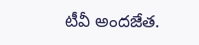టీవీ అందజేత.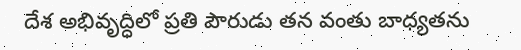దేశ అభివృద్ధిలో ప్రతి పౌరుడు తన వంతు బాధ్యతను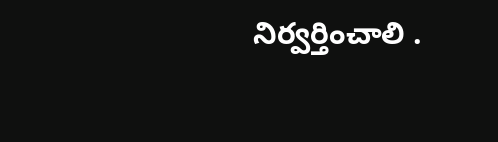నిర్వర్తించాలి .